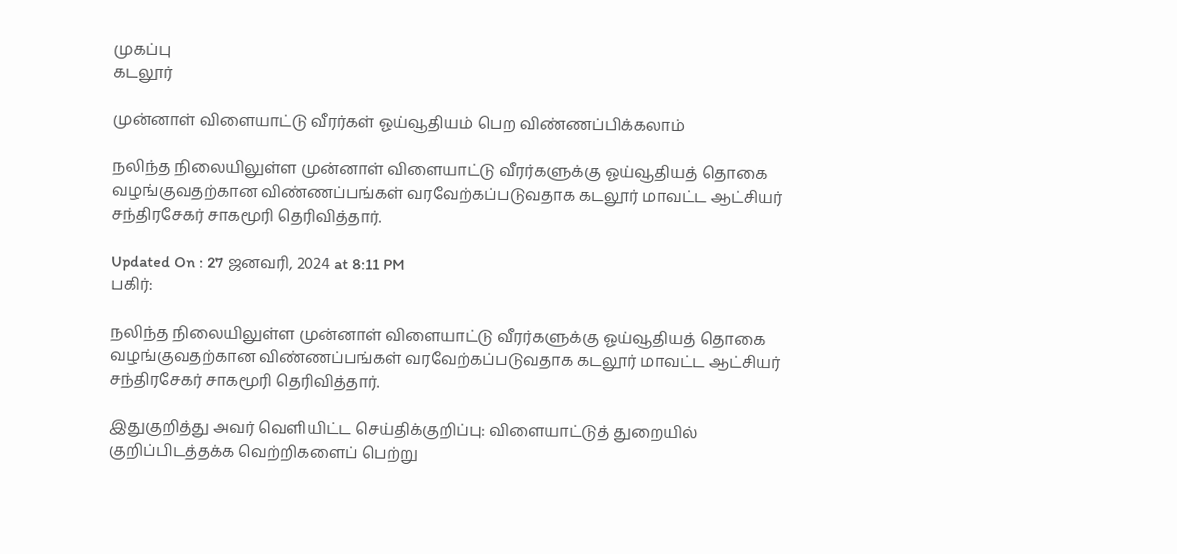முகப்பு
கடலூர்

முன்னாள் விளையாட்டு வீரர்கள் ஓய்வூதியம் பெற விண்ணப்பிக்கலாம்

நலிந்த நிலையிலுள்ள முன்னாள் விளையாட்டு வீரர்களுக்கு ஓய்வூதியத் தொகை வழங்குவதற்கான விண்ணப்பங்கள் வரவேற்கப்படுவதாக கடலூர் மாவட்ட ஆட்சியர் சந்திரசேகர் சாகமூரி தெரிவித்தார்.

Updated On : 27 ஜனவரி, 2024 at 8:11 PM
பகிர்:

நலிந்த நிலையிலுள்ள முன்னாள் விளையாட்டு வீரர்களுக்கு ஓய்வூதியத் தொகை வழங்குவதற்கான விண்ணப்பங்கள் வரவேற்கப்படுவதாக கடலூர் மாவட்ட ஆட்சியர் சந்திரசேகர் சாகமூரி தெரிவித்தார்.

இதுகுறித்து அவர் வெளியிட்ட செய்திக்குறிப்பு: விளையாட்டுத் துறையில் குறிப்பிடத்தக்க வெற்றிகளைப் பெற்று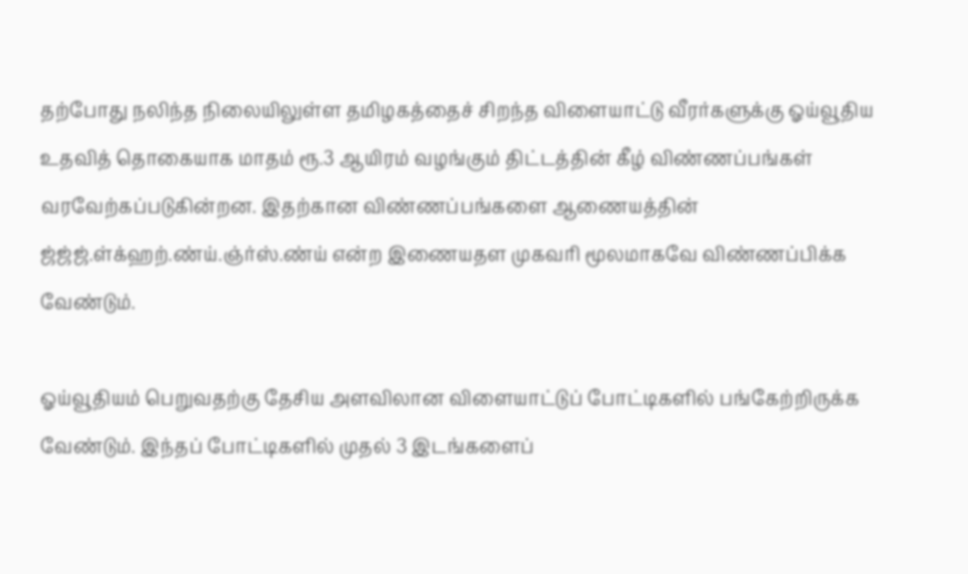தற்போது நலிந்த நிலையிலுள்ள தமிழகத்தைச் சிறந்த விளையாட்டு வீரர்களுக்கு ஓய்வூதிய உதவித் தொகையாக மாதம் ரூ.3 ஆயிரம் வழங்கும் திட்டத்தின் கீழ் விண்ணப்பங்கள் வரவேற்கப்படுகின்றன. இதற்கான விண்ணப்பங்களை ஆணையத்தின் ஜ்ஜ்ஜ்.ள்க்ஹற்.ண்ய்.ஞ்ர்ஸ்.ண்ய் என்ற இணையதள முகவரி மூலமாகவே விண்ணப்பிக்க வேண்டும்.

ஓய்வூதியம் பெறுவதற்கு தேசிய அளவிலான விளையாட்டுப் போட்டிகளில் பங்கேற்றிருக்க வேண்டும். இந்தப் போட்டிகளில் முதல் 3 இடங்களைப்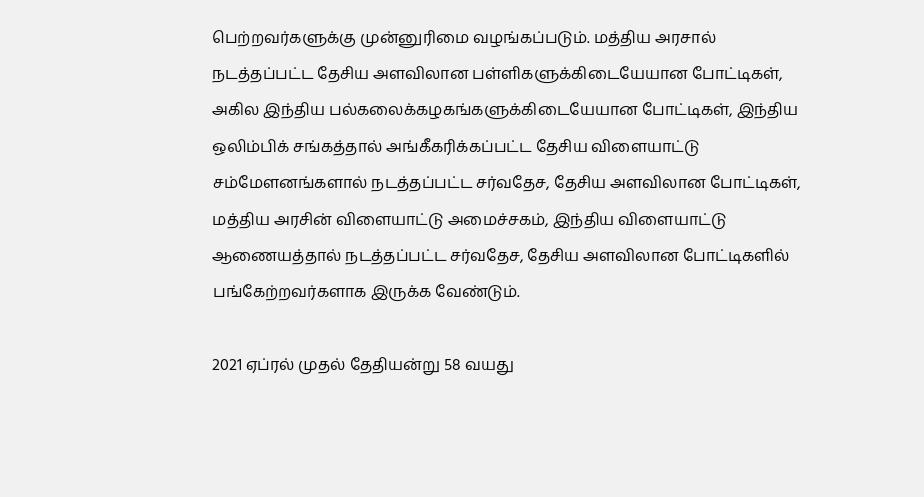பெற்றவர்களுக்கு முன்னுரிமை வழங்கப்படும். மத்திய அரசால் நடத்தப்பட்ட தேசிய அளவிலான பள்ளிகளுக்கிடையேயான போட்டிகள், அகில இந்திய பல்கலைக்கழகங்களுக்கிடையேயான போட்டிகள், இந்திய ஒலிம்பிக் சங்கத்தால் அங்கீகரிக்கப்பட்ட தேசிய விளையாட்டு சம்மேளனங்களால் நடத்தப்பட்ட சர்வதேச, தேசிய அளவிலான போட்டிகள், மத்திய அரசின் விளையாட்டு அமைச்சகம், இந்திய விளையாட்டு ஆணையத்தால் நடத்தப்பட்ட சர்வதேச, தேசிய அளவிலான போட்டிகளில் பங்கேற்றவர்களாக இருக்க வேண்டும்.

2021 ஏப்ரல் முதல் தேதியன்று 58 வயது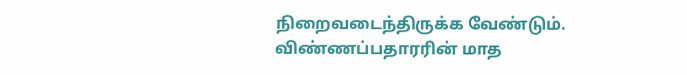நிறைவடைந்திருக்க வேண்டும். விண்ணப்பதாரரின் மாத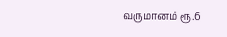வருமானம் ரூ.6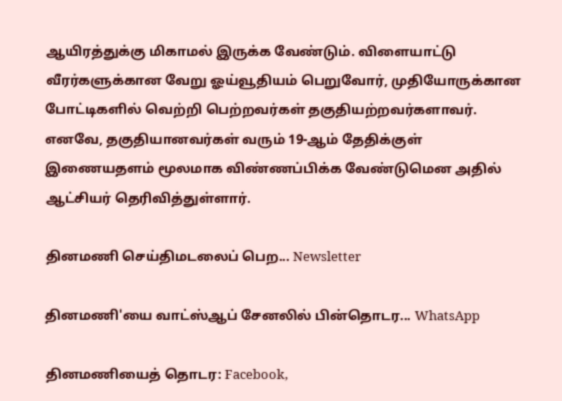ஆயிரத்துக்கு மிகாமல் இருக்க வேண்டும். விளையாட்டு வீரர்களுக்கான வேறு ஓய்வூதியம் பெறுவோர், முதியோருக்கான போட்டிகளில் வெற்றி பெற்றவர்கள் தகுதியற்றவர்களாவர். எனவே, தகுதியானவர்கள் வரும் 19-ஆம் தேதிக்குள் இணையதளம் மூலமாக விண்ணப்பிக்க வேண்டுமென அதில் ஆட்சியர் தெரிவித்துள்ளார்.

தினமணி செய்திமடலைப் பெற... Newsletter

தினமணி'யை வாட்ஸ்ஆப் சேனலில் பின்தொடர... WhatsApp

தினமணியைத் தொடர: Facebook,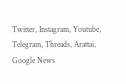Twitter, Instagram, Youtube, Telegram, Threads, Arattai, Google News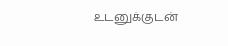உடனுக்குடன்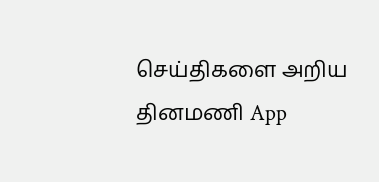செய்திகளை அறிய தினமணி App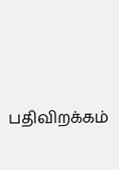பதிவிறக்கம்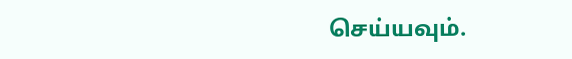செய்யவும்.